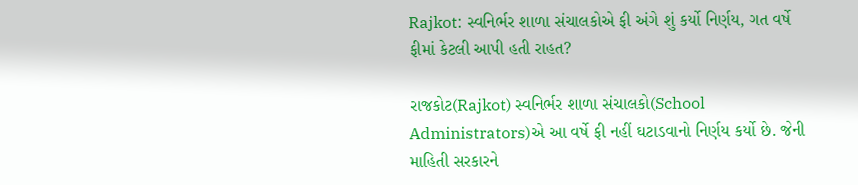Rajkot: સ્વનિર્ભર શાળા સંચાલકોએ ફી અંગે શું કર્યો નિર્ણય, ગત વર્ષે ફીમાં કેટલી આપી હતી રાહત?

રાજકોટ(Rajkot) સ્વનિર્ભર શાળા સંચાલકો(School Administrators)એ આ વર્ષે ફી નહીં ઘટાડવાનો નિર્ણય કર્યો છે. જેની માહિતી સરકારને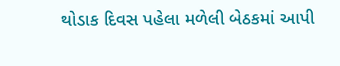થોડાક દિવસ પહેલા મળેલી બેઠકમાં આપી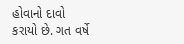હોવાનો દાવો કરાયો છે. ગત વર્ષે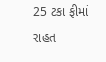25 ટકા ફીમાં રાહત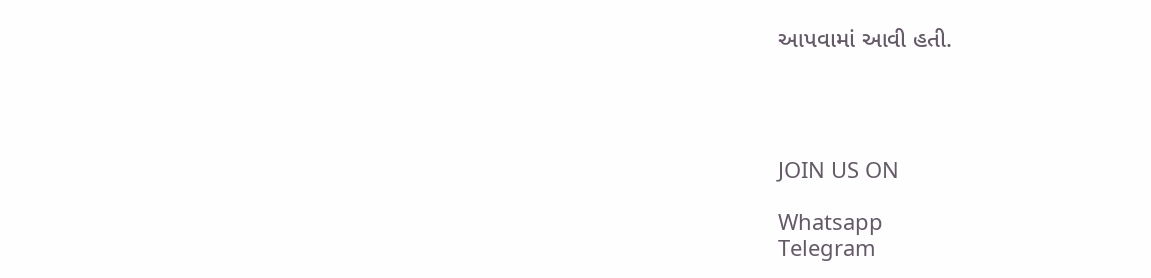આપવામાં આવી હતી.




JOIN US ON

Whatsapp
Telegram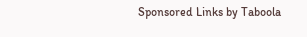Sponsored Links by Taboola